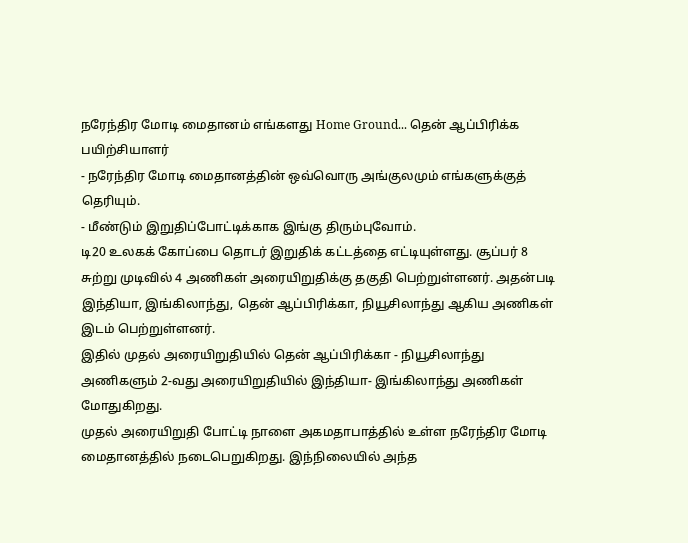நரேந்திர மோடி மைதானம் எங்களது Home Ground... தென் ஆப்பிரிக்க பயிற்சியாளர்
- நரேந்திர மோடி மைதானத்தின் ஒவ்வொரு அங்குலமும் எங்களுக்குத் தெரியும்.
- மீண்டும் இறுதிப்போட்டிக்காக இங்கு திரும்புவோம்.
டி20 உலகக் கோப்பை தொடர் இறுதிக் கட்டத்தை எட்டியுள்ளது. சூப்பர் 8 சுற்று முடிவில் 4 அணிகள் அரையிறுதிக்கு தகுதி பெற்றுள்ளனர். அதன்படி இந்தியா, இங்கிலாந்து, தென் ஆப்பிரிக்கா, நியூசிலாந்து ஆகிய அணிகள் இடம் பெற்றுள்ளனர்.
இதில் முதல் அரையிறுதியில் தென் ஆப்பிரிக்கா - நியூசிலாந்து அணிகளும் 2-வது அரையிறுதியில் இந்தியா- இங்கிலாந்து அணிகள் மோதுகிறது.
முதல் அரையிறுதி போட்டி நாளை அகமதாபாத்தில் உள்ள நரேந்திர மோடி மைதானத்தில் நடைபெறுகிறது. இந்நிலையில் அந்த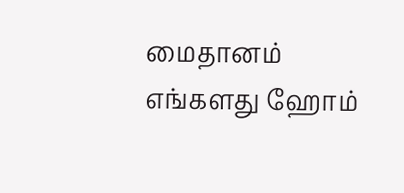மைதானம் எங்களது ஹோம்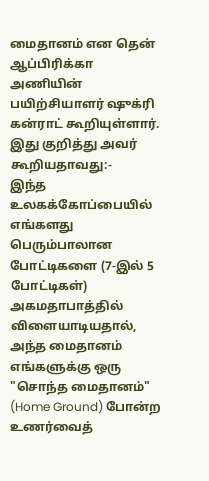மைதானம் என தென் ஆப்பிரிக்கா அணியின் பயிற்சியாளர் ஷுக்ரி கன்ராட் கூறியுள்ளார்.
இது குறித்து அவர் கூறியதாவது:-
இந்த உலகக்கோப்பையில் எங்களது பெரும்பாலான போட்டிகளை (7-இல் 5 போட்டிகள்) அகமதாபாத்தில் விளையாடியதால், அந்த மைதானம் எங்களுக்கு ஒரு "சொந்த மைதானம்" (Home Ground) போன்ற உணர்வைத்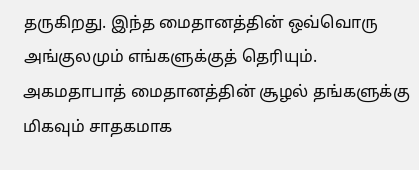தருகிறது. இந்த மைதானத்தின் ஒவ்வொரு அங்குலமும் எங்களுக்குத் தெரியும்.
அகமதாபாத் மைதானத்தின் சூழல் தங்களுக்கு மிகவும் சாதகமாக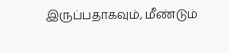இருப்பதாகவும், மீண்டும்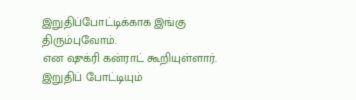இறுதிப்போட்டிக்காக இங்கு திரும்புவோம்.
என ஷுக்ரி கன்ராட் கூறியுள்ளார்.
இறுதிப் போட்டியும்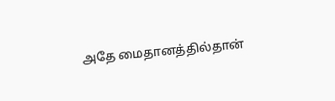அதே மைதானத்தில்தான்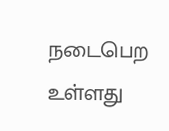நடைபெற உள்ளது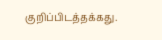குறிப்பிடத்தக்கது.